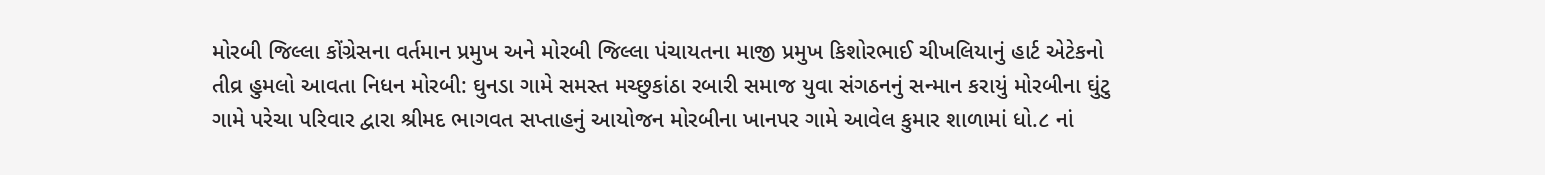મોરબી જિલ્લા કોંગ્રેસના વર્તમાન પ્રમુખ અને મોરબી જિલ્લા પંચાયતના માજી પ્રમુખ કિશોરભાઈ ચીખલિયાનું હાર્ટ એટેકનો તીવ્ર હુમલો આવતા નિધન મોરબી: ઘુનડા ગામે સમસ્ત મચ્છુકાંઠા રબારી સમાજ યુવા સંગઠનનું સન્માન કરાયું મોરબીના ઘુંટુ ગામે પરેચા પરિવાર દ્વારા શ્રીમદ ભાગવત સપ્તાહનું આયોજન મોરબીના ખાનપર ગામે આવેલ કુમાર શાળામાં ધો.૮ નાં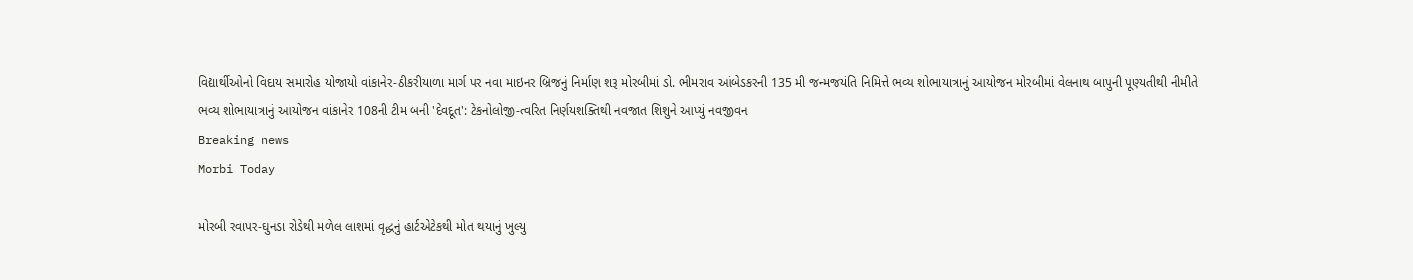વિદ્યાર્થીઓનો વિદાય સમારોહ યોજાયો વાંકાનેર-ઠીકરીયાળા માર્ગ પર નવા માઇનર બ્રિજનું નિર્માણ શરૂ મોરબીમાં ડો. ભીમરાવ આંબેડકરની 135 મી જન્મજયંતિ નિમિત્તે ભવ્ય શોભાયાત્રાનું આયોજન મોરબીમાં વેલનાથ બાપુની પૂણ્યતીથી નીમીતે ભવ્ય શોભાયાત્રાનું આયોજન વાંકાનેર 108ની ટીમ બની 'દેવદૂત': ટેકનોલોજી-ત્વરિત નિર્ણયશક્તિથી નવજાત શિશુને આપ્યું નવજીવન
Breaking news
Morbi Today

મોરબી રવાપર-ઘુનડા રોડેથી મળેલ લાશમાં વૃદ્ધનું હાર્ટએટેકથી મોત થયાનું ખુલ્યુ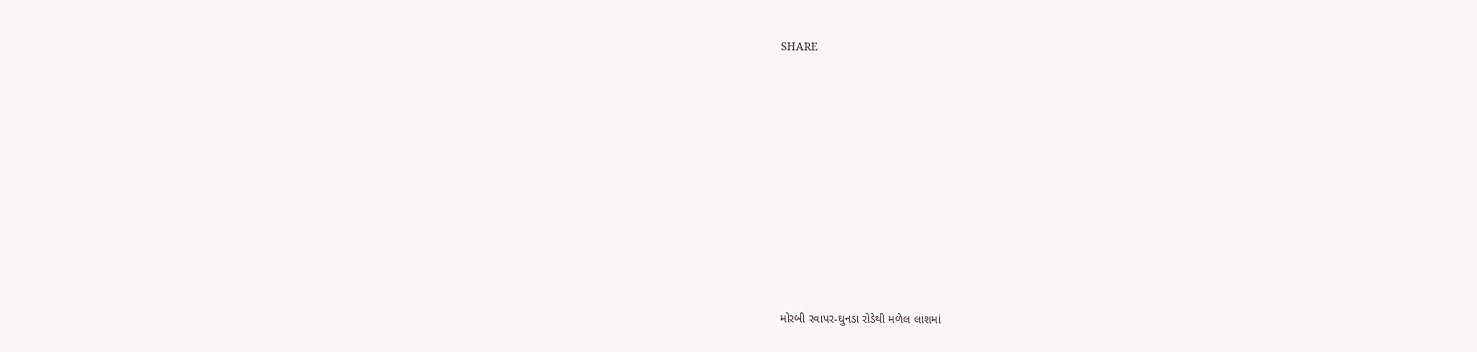SHARE











મોરબી રવાપર-ઘુનડા રોડેથી મળેલ લાશમાં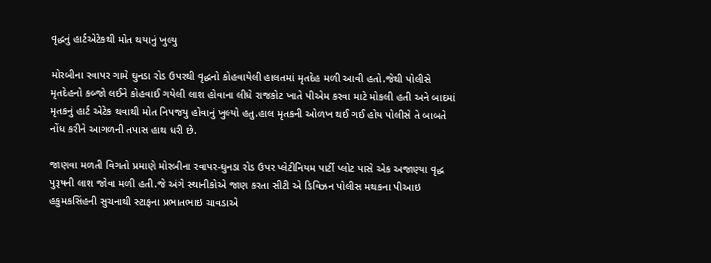વૃદ્ધનું હાર્ટએટેકથી મોત થયાનું ખુલ્યુ

મોરબીના રવાપર ગામે ઘુનડા રોડ ઉપરથી વૃદ્ધનો કોહવાયેલી હાલતમાં મૃતદેહ મળી આવી હતો.જેથી પોલીસે મૃતદેહનો કબ્જો લઈને કોહવાઈ ગયેલી લાશ હોવાના લીધે રાજકોટ ખાતે પીએમ કરવા માટે મોકલી હતી અને બાદમાં મૃતકનું હાર્ટ એટેક થવાથી મોત નિપજયુ હોવાનું ખુલ્યો હતુ.હાલ મૃતકની ઓળખ થઈ ગઈ હોય પોલીસે તે બાબતે નોંધ કરીને આગળની તપાસ હાથ ધરી છે.

જાણવા મળતી વિગતો પ્રમાણે મોરબીના રવાપર-ઘુનડા રોડ ઉપર પ્લેટીનિયમ પાર્ટી પ્લોટ પાસે એક અજાણ્યા વૃદ્ધ પુરૂષની લાશ જોવા મળી હતી.જે અંગે સ્થાનીકોએ જાણ કરતા સીટી એ ડિવિઝન પોલીસ મથકના પીઆઇ હકુમકસિંહની સુચનાથી સ્ટાફના પ્રભાતભાઇ ચાવડાએ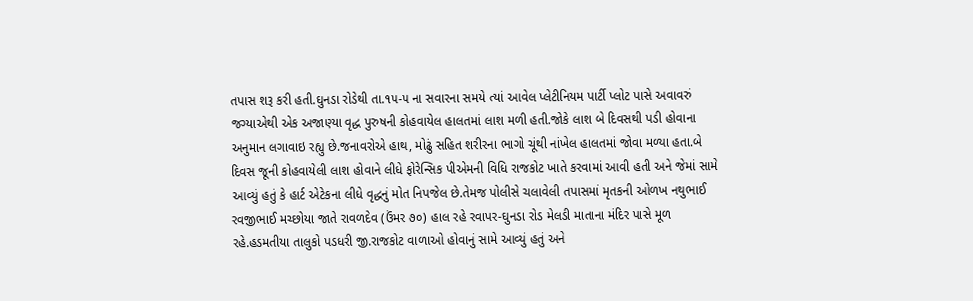તપાસ શરૂ કરી હતી.ઘુનડા રોડેથી તા.૧૫-૫ ના સવારના સમયે ત્યાં આવેલ પ્લેટીનિયમ પાર્ટી પ્લોટ પાસે અવાવરું જગ્યાએથી એક અજાણ્યા વૃદ્ધ પુરુષની કોહવાયેલ હાલતમાં લાશ મળી હતી.જોકે લાશ બે દિવસથી પડી હોવાના અનુમાન લગાવાઇ રહ્યુ છે.જનાવરોએ હાથ, મોઢું સહિત શરીરના ભાગો ચૂંથી નાંખેલ હાલતમાં જોવા મળ્યા હતા.બે દિવસ જૂની કોહવાયેલી લાશ હોવાને લીધે ફોરેન્સિક પીએમની વિધિ રાજકોટ ખાતે કરવામાં આવી હતી અને જેમાં સામે આવ્યું હતું કે હાર્ટ એટેકના લીધે વૃદ્ધનું મોત નિપજેલ છે.તેમજ પોલીસે ચલાવેલી તપાસમાં મૃતકની ઓળખ નથુભાઈ રવજીભાઈ મચ્છોયા જાતે રાવળદેવ (ઉંમર ૭૦) હાલ રહે રવાપર-ઘુનડા રોડ મેલડી માતાના મંદિર પાસે મૂળ રહે.હડમતીયા તાલુકો પડધરી જી.રાજકોટ વાળાઓ હોવાનું સામે આવ્યું હતું અને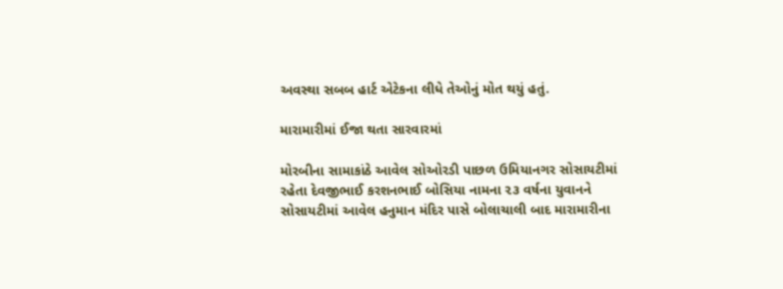અવસ્થા સબબ હાર્ટ એટેકના લીધે તેઓનું મોત થયું હતું.

મારામારીમાં ઈજા થતા સારવારમાં

મોરબીના સામાકાંઠે આવેલ સોઓરડી પાછળ ઉમિયાનગર સોસાયટીમાં રહેતા દેવજીભાઈ કરશનભાઈ બોસિયા નામના ૨૩ વર્ષના યુવાનને સોસાયટીમાં આવેલ હનુમાન મંદિર પાસે બોલાચાલી બાદ મારામારીના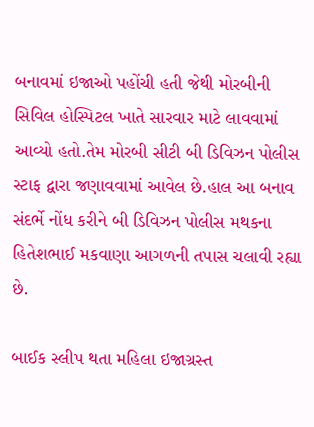બનાવમાં ઇજાઓ પહોંચી હતી જેથી મોરબીની સિવિલ હોસ્પિટલ ખાતે સારવાર માટે લાવવામાં આવ્યો હતો.તેમ મોરબી સીટી બી ડિવિઝન પોલીસ સ્ટાફ દ્વારા જણાવવામાં આવેલ છે.હાલ આ બનાવ સંદર્ભે નોંધ કરીને બી ડિવિઝન પોલીસ મથકના હિતેશભાઈ મકવાણા આગળની તપાસ ચલાવી રહ્યા છે.

બાઈક સ્લીપ થતા મહિલા ઇજાગ્રસ્ત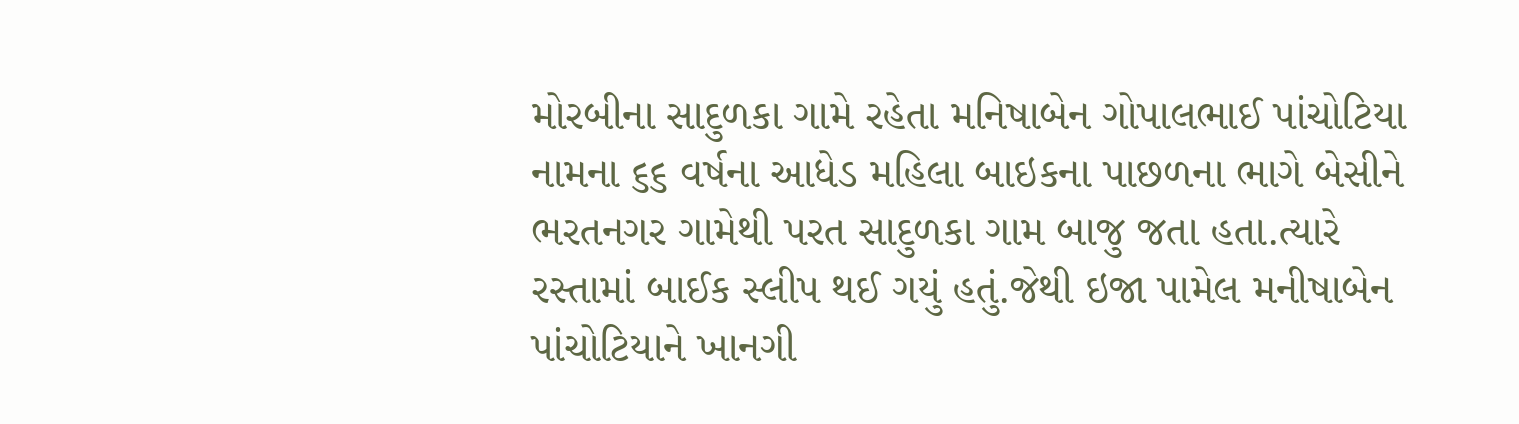મોરબીના સાદુળકા ગામે રહેતા મનિષાબેન ગોપાલભાઈ પાંચોટિયા નામના ૬૬ વર્ષના આધેડ મહિલા બાઇકના પાછળના ભાગે બેસીને ભરતનગર ગામેથી પરત સાદુળકા ગામ બાજુ જતા હતા.ત્યારે રસ્તામાં બાઈક સ્લીપ થઈ ગયું હતું.જેથી ઇજા પામેલ મનીષાબેન પાંચોટિયાને ખાનગી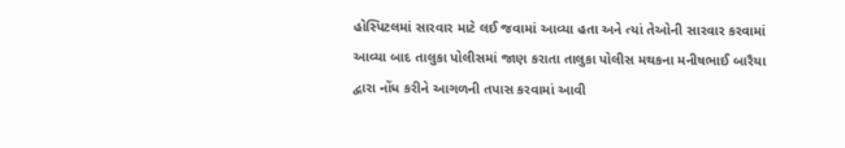હોસ્પિટલમાં સારવાર માટે લઈ જવામાં આવ્યા હતા અને ત્યાં તેઓની સારવાર કરવામાં આવ્યા બાદ તાલુકા પોલીસમાં જાણ કરાતા તાલુકા પોલીસ મથકના મનીષભાઈ બારૈયા દ્વારા નોંધ કરીને આગળની તપાસ કરવામાં આવી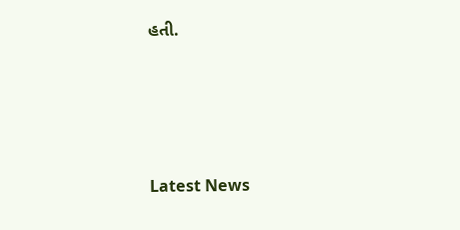હતી.






Latest News